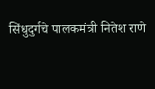सिंधुदुर्गचे पालकमंत्री नितेश राणे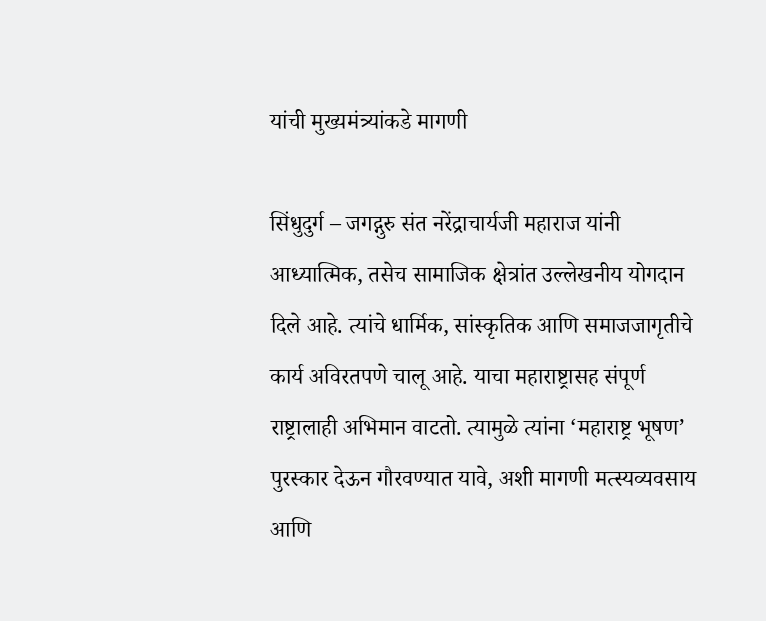यांची मुख्यमंत्र्यांकडे मागणी

सिंधुदुर्ग – जगद्गुरु संत नरेंद्राचार्यजी महाराज यांनी आध्यात्मिक, तसेच सामाजिक क्षेत्रांत उल्लेखनीय योगदान दिले आहे. त्यांचे धार्मिक, सांस्कृतिक आणि समाजजागृतीचे कार्य अविरतपणे चालू आहे. याचा महाराष्ट्रासह संपूर्ण राष्ट्रालाही अभिमान वाटतो. त्यामुळे त्यांना ‘महाराष्ट्र भूषण’ पुरस्कार देऊन गौरवण्यात यावे, अशी मागणी मत्स्यव्यवसाय आणि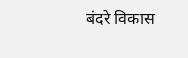बंदरे विकास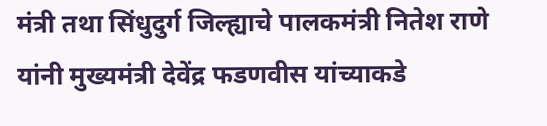मंत्री तथा सिंधुदुर्ग जिल्ह्याचे पालकमंत्री नितेश राणे यांनी मुख्यमंत्री देवेंद्र फडणवीस यांच्याकडे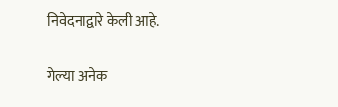निवेदनाद्वारे केली आहे.

गेल्या अनेक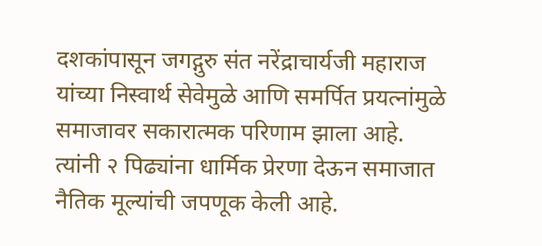दशकांपासून जगद्गुरु संत नरेंद्राचार्यजी महाराज यांच्या निस्वार्थ सेवेमुळे आणि समर्पित प्रयत्नांमुळे समाजावर सकारात्मक परिणाम झाला आहे. त्यांनी २ पिढ्यांना धार्मिक प्रेरणा देऊन समाजात नैतिक मूल्यांची जपणूक केली आहे.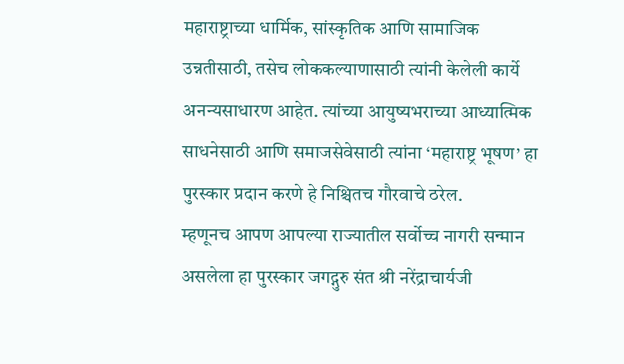महाराष्ट्राच्या धार्मिक, सांस्कृतिक आणि सामाजिक उन्नतीसाठी, तसेच लोककल्याणासाठी त्यांनी केलेली कार्ये अनन्यसाधारण आहेत. त्यांच्या आयुष्यभराच्या आध्यात्मिक साधनेसाठी आणि समाजसेवेसाठी त्यांना ‘महाराष्ट्र भूषण’ हा पुरस्कार प्रदान करणे हे निश्चितच गौरवाचे ठरेल.
म्हणूनच आपण आपल्या राज्यातील सर्वोच्च नागरी सन्मान असलेला हा पुरस्कार जगद्गुरु संत श्री नरेंद्राचार्यजी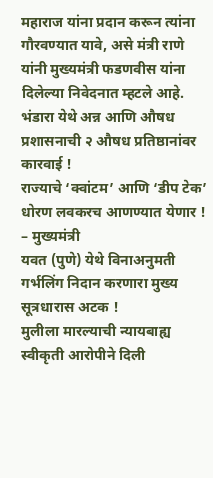महाराज यांना प्रदान करून त्यांना गौरवण्यात यावे, असे मंत्री राणे यांनी मुख्यमंत्री फडणवीस यांना दिलेल्या निवेदनात म्हटले आहे.
भंडारा येथे अन्न आणि औषध प्रशासनाची २ औषध प्रतिष्ठानांवर कारवाई !
राज्याचे ‘क्वांटम’ आणि ‘डीप टेक’ धोरण लवकरच आणण्यात येणार ! – मुख्यमंत्री
यवत (पुणे) येथे विनाअनुमती गर्भलिंग निदान करणारा मुख्य सूत्रधारास अटक !
मुलीला मारल्याची न्यायबाह्य स्वीकृती आरोपीने दिली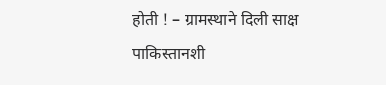होती ! – ग्रामस्थाने दिली साक्ष
पाकिस्तानशी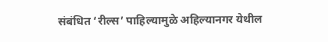संबंधित ‘रील्स’ पाहिल्यामुळे अहिल्यानगर येथील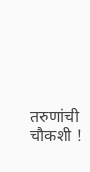तरुणांची चौकशी !